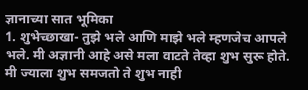ज्ञानाच्या सात भूमिका
1. शुभेच्छाखा- तुझे भले आणि माझे भले म्हणजेच आपले भले. मी अज्ञानी आहे असे मला वाटते तेव्हा शुभ सुरू होते. मी ज्याला शुभ समजतो ते शुभ नाही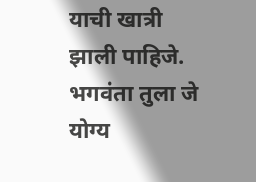याची खात्री झाली पाहिजे. भगवंता तुला जे योग्य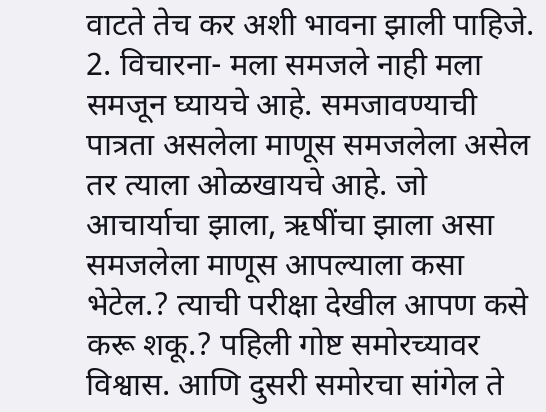वाटते तेच कर अशी भावना झाली पाहिजे.
2. विचारना- मला समजले नाही मला समजून घ्यायचे आहे. समजावण्याची पात्रता असलेला माणूस समजलेला असेल तर त्याला ओळखायचे आहे. जो आचार्याचा झाला, ऋषींचा झाला असा समजलेला माणूस आपल्याला कसा भेटेल.? त्याची परीक्षा देखील आपण कसे करू शकू.? पहिली गोष्ट समोरच्यावर विश्वास. आणि दुसरी समोरचा सांगेल ते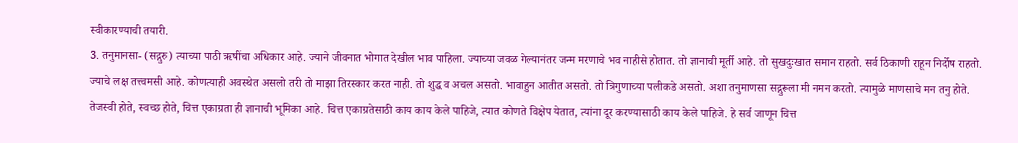स्वीकारण्याची तयारी.
3. तनुमानसा- (सद्गुरु) त्याच्या पाठी ऋषींचा अधिकार आहे. ज्याने जीवनात भोगात देखील भाव पाहिला. ज्याच्या जवळ गेल्यानंतर जन्म मरणाचे भव नाहीसे होतात. तो ज्ञानाची मूर्ती आहे. तो सुखदुःखात समान राहतो. सर्व ठिकाणी राहून निर्दोष राहतो. ज्याचे लक्ष तत्त्वमसी आहे. कोणत्याही अवस्थेत असलो तरी तो माझा तिरस्कार करत नाही. तो शुद्ध व अचल असतो. भावाहुन आतीत असतो. तो त्रिगुणाच्या पलीकडे असतो. अशा तनुमाणसा सद्गुरूला मी नमन करतो. त्यामुळे माणसाचे मन तनु होते. तेजस्वी होते, स्वच्छ होते, चित्त एकाग्रता ही ज्ञानाची भूमिका आहे. चित्त एकाग्रतेसाठी काय काय केले पाहिजे, त्यात कोणते विक्षेप येतात, त्यांना दूर करण्यासाठी काय केले पाहिजे. हे सर्व जाणून चित्त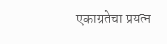एकाग्रतेचा प्रयत्न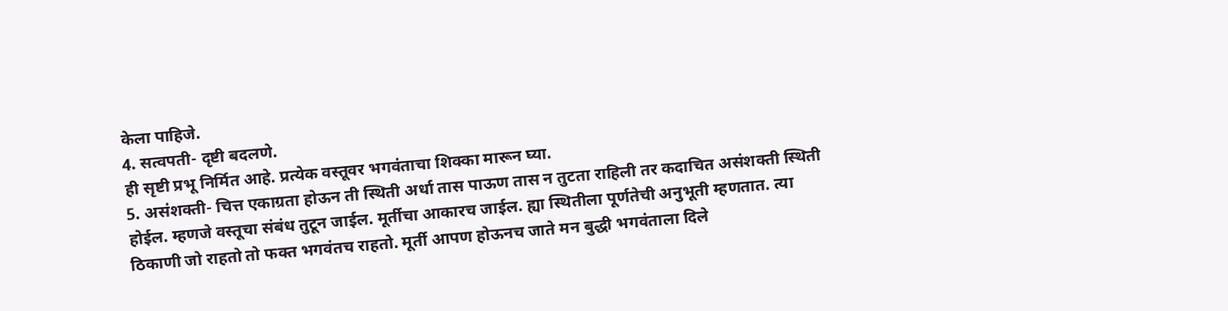केला पाहिजे.
4. सत्वपती- दृष्टी बदलणे.
ही सृष्टी प्रभू निर्मित आहे. प्रत्येक वस्तूवर भगवंताचा शिक्का मारून घ्या.
5. असंशक्ती- चित्त एकाग्रता होऊन ती स्थिती अर्धा तास पाऊण तास न तुटता राहिली तर कदाचित असंशक्ती स्थिती होईल. म्हणजे वस्तूचा संबंध तुटून जाईल. मूर्तीचा आकारच जाईल. ह्या स्थितीला पूर्णतेची अनुभूती म्हणतात. त्या ठिकाणी जो राहतो तो फक्त भगवंतच राहतो. मूर्ती आपण होऊनच जाते मन बुद्धी भगवंताला दिले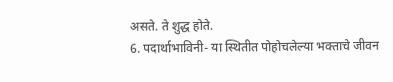असते. ते शुद्ध होते.
6. पदार्थाभाविनी- या स्थितीत पोहोचलेल्या भक्ताचे जीवन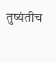तुष्यंतीच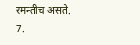रमन्तीच असते.
7.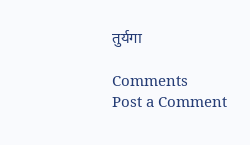तुर्यगा

Comments
Post a Comment